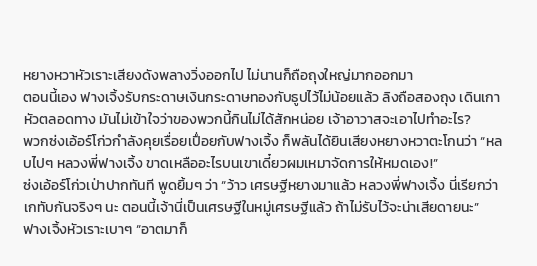หยางหวาหัวเราะเสียงดังพลางวิ่งออกไป ไม่นานก็ถือถุงใหญ่มากออกมา
ตอนนี้เอง ฟางเจิ้งรับกระดาษเงินกระดาษทองกับธูปไว้ไม่น้อยแล้ว ลิงถือสองถุง เดินเกาหัวตลอดทาง มันไม่เข้าใจว่าของพวกนี้กินไม่ได้สักหน่อย เจ้าอาวาสจะเอาไปทำอะไร?
พวกซ่งเอ้อร์โก่วกำลังคุยเรื่อยเปื่อยกับฟางเจิ้ง ก็พลันได้ยินเสียงหยางหวาตะโกนว่า “หลบไปๆ หลวงพี่ฟางเจิ้ง ขาดเหลืออะไรบนเขาเดี๋ยวผมเหมาจัดการให้หมดเอง!”
ซ่งเอ้อร์โก่วเป่าปากทันที พูดยิ้มๆ ว่า “ว้าว เศรษฐีหยางมาแล้ว หลวงพี่ฟางเจิ้ง นี่เรียกว่าเกทับกันจริงๆ นะ ตอนนี้เจ้านี่เป็นเศรษฐีในหมู่เศรษฐีแล้ว ถ้าไม่รับไว้จะน่าเสียดายนะ”
ฟางเจิ้งหัวเราะเบาๆ “อาตมาก็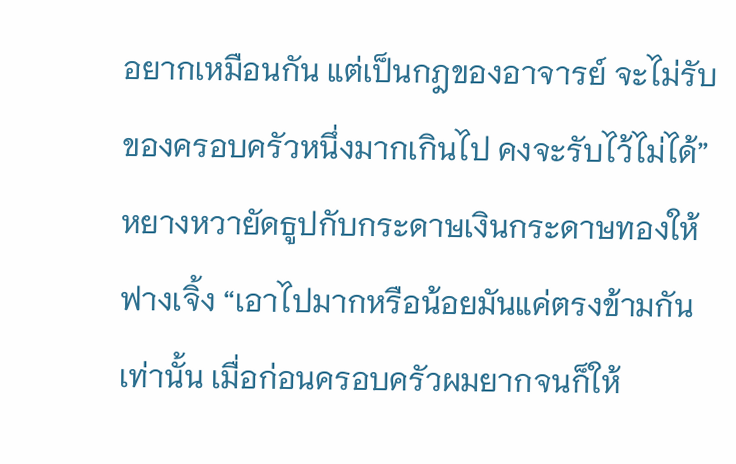อยากเหมือนกัน แต่เป็นกฎของอาจารย์ จะไม่รับของครอบครัวหนึ่งมากเกินไป คงจะรับไว้ไม่ได้”
หยางหวายัดธูปกับกระดาษเงินกระดาษทองให้ฟางเจิ้ง “เอาไปมากหรือน้อยมันแค่ตรงข้ามกันเท่านั้น เมื่อก่อนครอบครัวผมยากจนก็ให้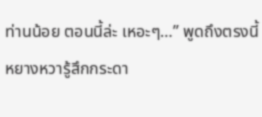ท่านน้อย ตอนนี้ล่ะ เหอะๆ…” พูดถึงตรงนี้ หยางหวารู้สึกกระดา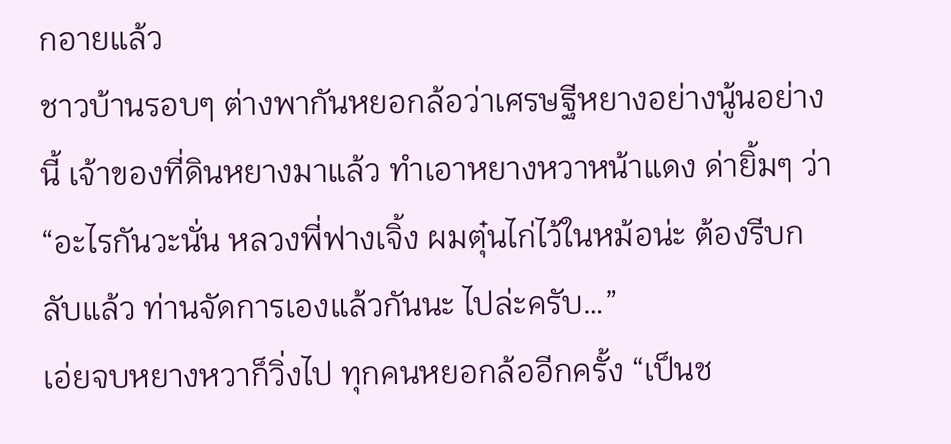กอายแล้ว
ชาวบ้านรอบๆ ต่างพากันหยอกล้อว่าเศรษฐีหยางอย่างนู้นอย่างนี้ เจ้าของที่ดินหยางมาแล้ว ทำเอาหยางหวาหน้าแดง ด่ายิ้มๆ ว่า “อะไรกันวะนั่น หลวงพี่ฟางเจิ้ง ผมตุ๋นไก่ไว้ในหม้อน่ะ ต้องรีบกลับแล้ว ท่านจัดการเองแล้วกันนะ ไปล่ะครับ…”
เอ่ยจบหยางหวาก็วิ่งไป ทุกคนหยอกล้ออีกครั้ง “เป็นช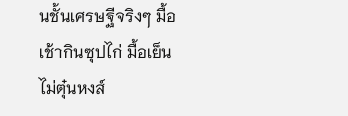นชั้นเศรษฐีจริงๆ มื้อเช้ากินซุปไก่ มื้อเย็นไม่ตุ๋นหงส์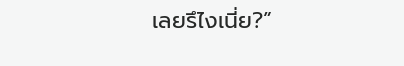เลยรึไงเนี่ย?”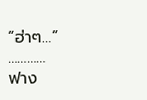“ฮ่าๆ…”
…………
ฟาง